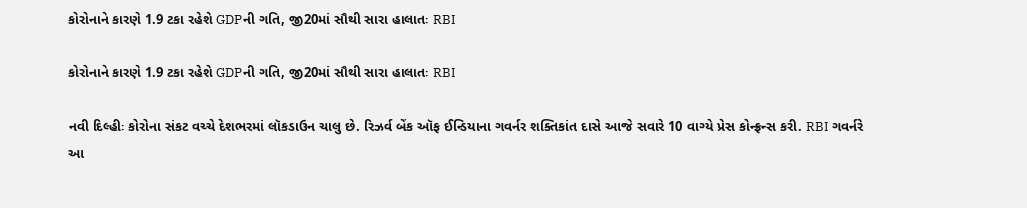કોરોનાને કારણે 1.9 ટકા રહેશે GDPની ગતિ, જી20માં સૌથી સારા હાલાતઃ RBI

કોરોનાને કારણે 1.9 ટકા રહેશે GDPની ગતિ, જી20માં સૌથી સારા હાલાતઃ RBI

નવી દિલ્હીઃ કોરોના સંકટ વચ્ચે દેશભરમાં લૉકડાઉન ચાલુ છે. રિઝર્વ બેંક ઑફ ઈન્ડિયાના ગવર્નર શક્તિકાંત દાસે આજે સવારે 10 વાગ્યે પ્રેસ કોન્ફ્રન્સ કરી. RBI ગવર્નરે આ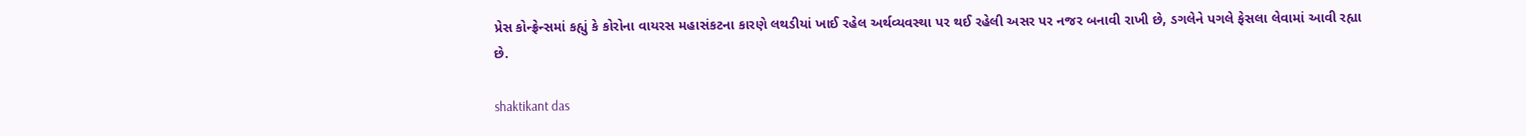પ્રેસ કોન્ફ્રેન્સમાં કહ્યું કે કોરોના વાયરસ મહાસંકટના કારણે લથડીયાં ખાઈ રહેલ અર્થવ્યવસ્થા પર થઈ રહેલી અસર પર નજર બનાવી રાખી છે, ડગલેને પગલે ફેસલા લેવામાં આવી રહ્યા છે.

shaktikant das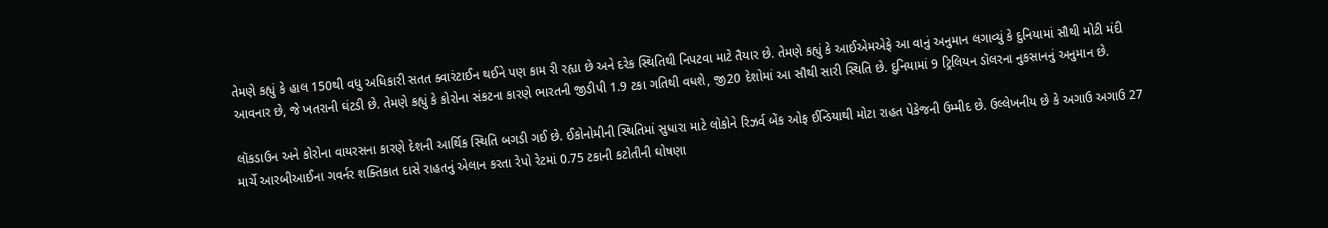તેમણે કહ્યું કે હાલ 150થી વધુ અધિકારી સતત ક્વારંટાઈન થઈને પણ કામ રી રહ્યા છે અને દરેક સ્થિતિથી નિપટવા માટે તૈયાર છે. તેમણે કહ્યું કે આઈએમએફે આ વાનું અનુમાન લગાવ્યું કે દુનિયામાં સૌથી મોટી મંદી આવનાર છે, જે ખતરાની ઘંટડી છે. તેમણે કહ્યું કે કોરોના સંકટના કારણે ભારતની જીડીપી 1.9 ટકા ગતિથી વધશે, જી20 દેશોમાં આ સૌથી સારી સ્થિતિ છે. દુનિયામાં 9 ટ્રિલિયન ડૉલરના નુકસાનનું અનુમાન છે.

લૉકડાઉન અને કોરોના વાયરસના કારણે દેશની આર્થિક સ્થિતિ બગડી ગઈ છે. ઈકોનોમીની સ્થિતિમાં સુધારા માટે લોકોને રિઝર્વ બેંક ઓફ ઈન્ડિયાથી મોટા રાહત પેકેજની ઉમ્મીદ છે. ઉલ્લેખનીય છે કે અગાઉ અગાઉ 27 માર્ચે આરબીઆઈના ગવર્નર શક્તિકાત દાસે રાહતનું એલાન કરતા રેપો રેટમાં 0.75 ટકાની કટોતીની ઘોષણા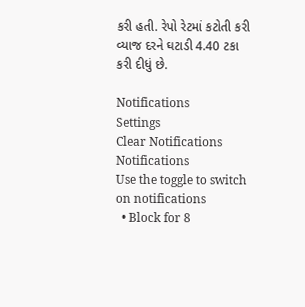કરી હતી. રેપો રેટમાં કટોતી કરી વ્યાજ દરને ઘટાડી 4.40 ટકા કરી દીધું છે.

Notifications
Settings
Clear Notifications
Notifications
Use the toggle to switch on notifications
  • Block for 8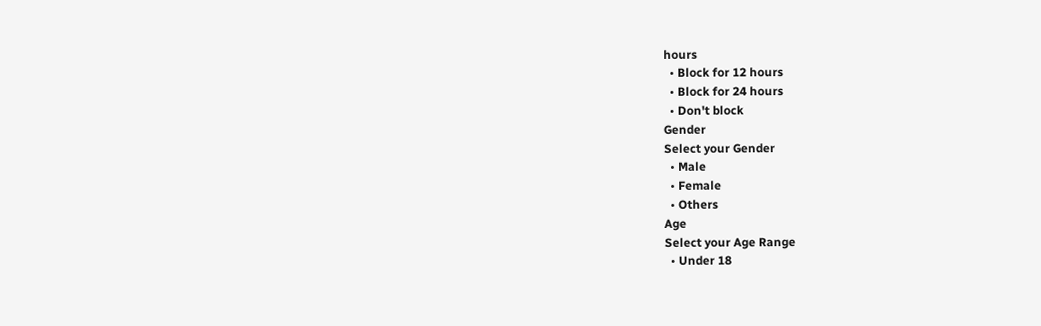hours
  • Block for 12 hours
  • Block for 24 hours
  • Don't block
Gender
Select your Gender
  • Male
  • Female
  • Others
Age
Select your Age Range
  • Under 18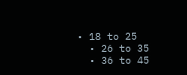• 18 to 25
  • 26 to 35
  • 36 to 45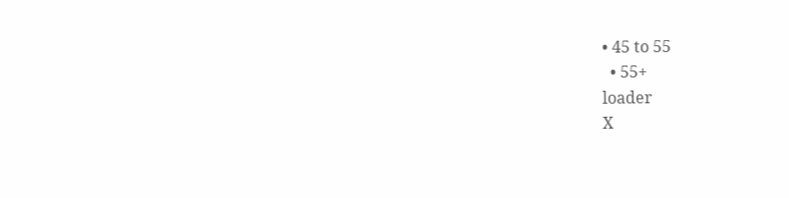• 45 to 55
  • 55+
loader
X